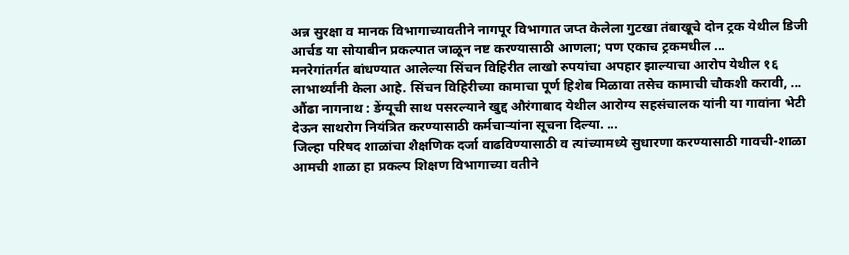अन्न सुरक्षा व मानक विभागाच्यावतीने नागपूर विभागात जप्त केलेला गुटखा तंबाखूचे दोन ट्रक येथील डिजी आर्चड या सोयाबीन प्रकल्पात जाळून नष्ट करण्यासाठी आणला; पण एकाच ट्रकमधील ...
मनरेगांतर्गत बांधण्यात आलेल्या सिंचन विहिरीत लाखो रुपयांचा अपहार झाल्याचा आरोप येथील १६ लाभार्थ्यांनी केला आहे. सिंचन विहिरीच्या कामाचा पूर्ण हिशेब मिळावा तसेच कामाची चौकशी करावी, ...
औंढा नागनाथ : डेंग्यूची साथ पसरल्याने खुद्द औरंगाबाद येथील आरोग्य सहसंचालक यांनी या गावांना भेटी देऊन साथरोग नियंत्रित करण्यासाठी कर्मचाऱ्यांना सूचना दिल्या. ...
जिल्हा परिषद शाळांचा शैक्षणिक दर्जा वाढविण्यासाठी व त्यांच्यामध्ये सुधारणा करण्यासाठी गावची-शाळा आमची शाळा हा प्रकल्प शिक्षण विभागाच्या वतीने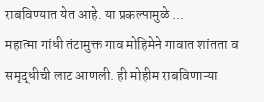राबविण्यात येत आहे. या प्रकल्पामुळे ...
महात्मा गांधी तंटामुक्त गाव मोहिमेने गावात शांतता व समृद्धीची लाट आणली. ही मोहीम राबविणाऱ्या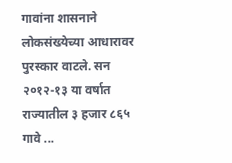गावांना शासनाने लोकसंख्येच्या आधारावर पुरस्कार वाटले. सन २०१२-१३ या वर्षात राज्यातील ३ हजार ८६५ गावे ...